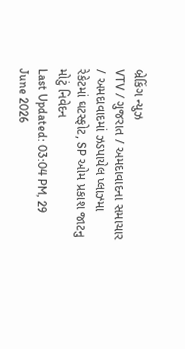બ્રેકિંગ ન્યુઝ
VTV / ગુજરાત / અમદાવાદના સમાચાર / અમદાવાદમાં ઝડપાયેલ પ્લાઝ્મા રેકેટમાં ઘટસ્ફોટ, SP ઓમ પ્રકાશ જાટનુ મોટું નિવેદન
Last Updated: 03:04 PM, 29 June 2026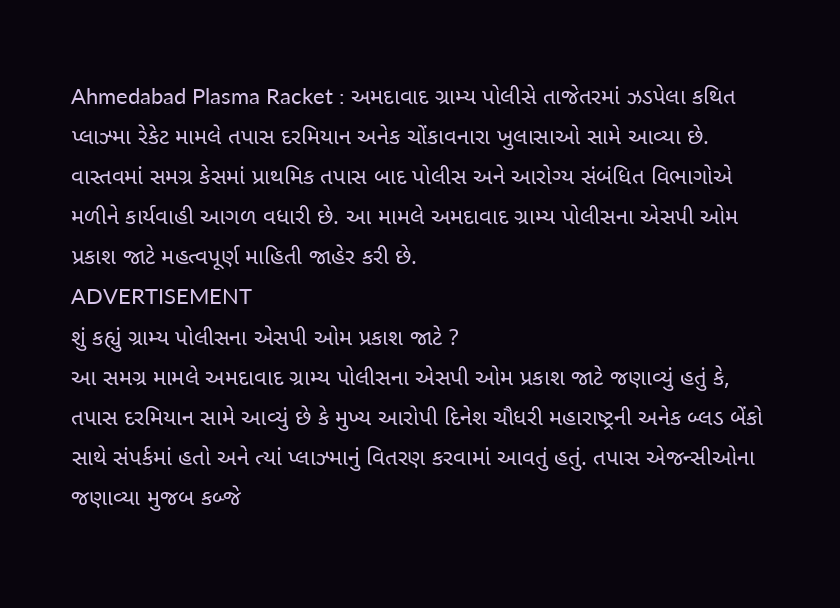Ahmedabad Plasma Racket : અમદાવાદ ગ્રામ્ય પોલીસે તાજેતરમાં ઝડપેલા કથિત પ્લાઝ્મા રેકેટ મામલે તપાસ દરમિયાન અનેક ચોંકાવનારા ખુલાસાઓ સામે આવ્યા છે. વાસ્તવમાં સમગ્ર કેસમાં પ્રાથમિક તપાસ બાદ પોલીસ અને આરોગ્ય સંબંધિત વિભાગોએ મળીને કાર્યવાહી આગળ વધારી છે. આ મામલે અમદાવાદ ગ્રામ્ય પોલીસના એસપી ઓમ પ્રકાશ જાટે મહત્વપૂર્ણ માહિતી જાહેર કરી છે.
ADVERTISEMENT
શું કહ્યું ગ્રામ્ય પોલીસના એસપી ઓમ પ્રકાશ જાટે ?
આ સમગ્ર મામલે અમદાવાદ ગ્રામ્ય પોલીસના એસપી ઓમ પ્રકાશ જાટે જણાવ્યું હતું કે, તપાસ દરમિયાન સામે આવ્યું છે કે મુખ્ય આરોપી દિનેશ ચૌધરી મહારાષ્ટ્રની અનેક બ્લડ બેંકો સાથે સંપર્કમાં હતો અને ત્યાં પ્લાઝ્માનું વિતરણ કરવામાં આવતું હતું. તપાસ એજન્સીઓના જણાવ્યા મુજબ કબ્જે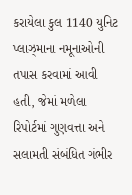કરાયેલા કુલ 1140 યુનિટ પ્લાઝ્માના નમૂનાઓની તપાસ કરવામાં આવી હતી, જેમાં મળેલા રિપોર્ટમાં ગુણવત્તા અને સલામતી સંબંધિત ગંભીર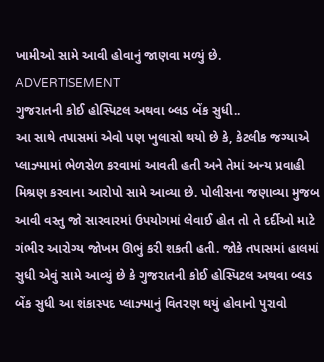ખામીઓ સામે આવી હોવાનું જાણવા મળ્યું છે.
ADVERTISEMENT
ગુજરાતની કોઈ હોસ્પિટલ અથવા બ્લડ બેંક સુધી..
આ સાથે તપાસમાં એવો પણ ખુલાસો થયો છે કે, કેટલીક જગ્યાએ પ્લાઝ્મામાં ભેળસેળ કરવામાં આવતી હતી અને તેમાં અન્ય પ્રવાહી મિશ્રણ કરવાના આરોપો સામે આવ્યા છે. પોલીસના જણાવ્યા મુજબ આવી વસ્તુ જો સારવારમાં ઉપયોગમાં લેવાઈ હોત તો તે દર્દીઓ માટે ગંભીર આરોગ્ય જોખમ ઊભું કરી શકતી હતી. જોકે તપાસમાં હાલમાં સુધી એવું સામે આવ્યું છે કે ગુજરાતની કોઈ હોસ્પિટલ અથવા બ્લડ બેંક સુધી આ શંકાસ્પદ પ્લાઝ્માનું વિતરણ થયું હોવાનો પુરાવો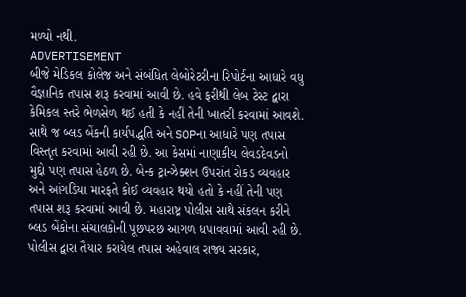મળ્યો નથી.
ADVERTISEMENT
બીજે મેડિકલ કોલેજ અને સંબંધિત લેબોરેટરીના રિપોર્ટના આધારે વધુ વૈજ્ઞાનિક તપાસ શરૂ કરવામાં આવી છે. હવે ફરીથી લેબ ટેસ્ટ દ્વારા કેમિકલ સ્તરે ભેળસેળ થઈ હતી કે નહીં તેની ખાતરી કરવામાં આવશે. સાથે જ બ્લડ બેંકની કાર્યપદ્ધતિ અને SOPના આધારે પણ તપાસ વિસ્તૃત કરવામાં આવી રહી છે. આ કેસમાં નાણાકીય લેવડદેવડનો મુદ્દો પણ તપાસ હેઠળ છે. બેન્ક ટ્રાન્ઝેક્શન ઉપરાંત રોકડ વ્યવહાર અને આંગડિયા મારફતે કોઈ વ્યવહાર થયો હતો કે નહીં તેની પણ તપાસ શરૂ કરવામાં આવી છે. મહારાષ્ટ્ર પોલીસ સાથે સંકલન કરીને બ્લડ બેંકોના સંચાલકોની પૂછપરછ આગળ ધપાવવામાં આવી રહી છે. પોલીસ દ્વારા તૈયાર કરાયેલ તપાસ અહેવાલ રાજ્ય સરકાર,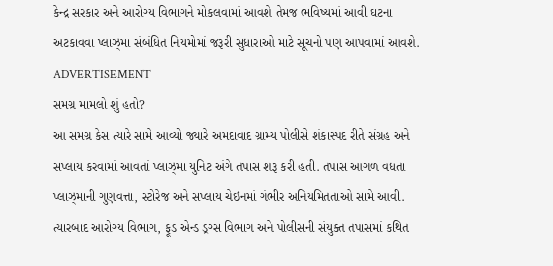કેન્દ્ર સરકાર અને આરોગ્ય વિભાગને મોકલવામાં આવશે તેમજ ભવિષ્યમાં આવી ઘટના અટકાવવા પ્લાઝ્મા સંબંધિત નિયમોમાં જરૂરી સુધારાઓ માટે સૂચનો પણ આપવામાં આવશે.
ADVERTISEMENT
સમગ્ર મામલો શું હતો?
આ સમગ્ર કેસ ત્યારે સામે આવ્યો જ્યારે અમદાવાદ ગ્રામ્ય પોલીસે શંકાસ્પદ રીતે સંગ્રહ અને સપ્લાય કરવામાં આવતાં પ્લાઝ્મા યુનિટ અંગે તપાસ શરૂ કરી હતી. તપાસ આગળ વધતા પ્લાઝ્માની ગુણવત્તા, સ્ટોરેજ અને સપ્લાય ચેઇનમાં ગંભીર અનિયમિતતાઓ સામે આવી. ત્યારબાદ આરોગ્ય વિભાગ, ફૂડ એન્ડ ડ્રગ્સ વિભાગ અને પોલીસની સંયુક્ત તપાસમાં કથિત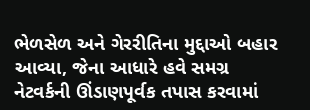ભેળસેળ અને ગેરરીતિના મુદ્દાઓ બહાર આવ્યા, જેના આધારે હવે સમગ્ર નેટવર્કની ઊંડાણપૂર્વક તપાસ કરવામાં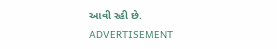આવી રહી છે.
ADVERTISEMENT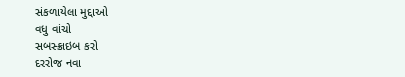સંકળાયેલા મુદ્દાઓ
વધુ વાંચો
સબસ્ક્રાઇબ કરો
દરરોજ નવા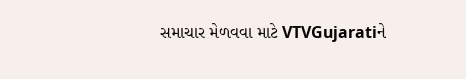સમાચાર મેળવવા માટે VTVGujaratiને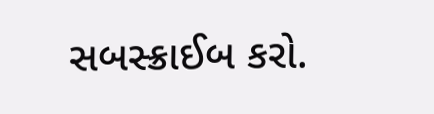સબસ્ક્રાઈબ કરો.